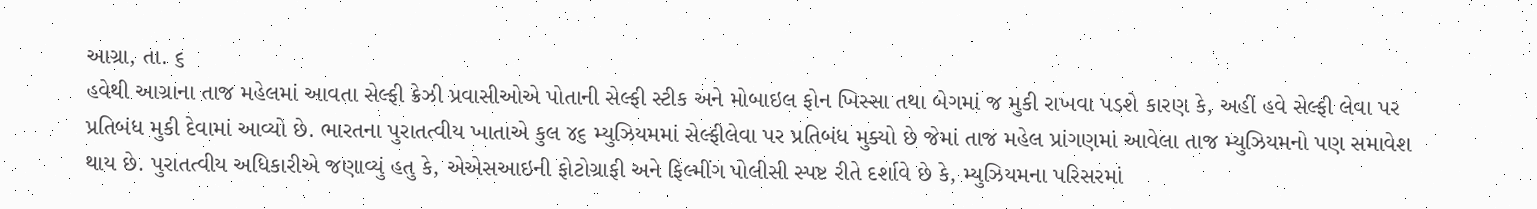આગ્રા, તા. ૬
હવેથી આગ્રાના તાજ મહેલમાં આવતા સેલ્ફી ક્રેઝી પ્રવાસીઓએ પોતાની સેલ્ફી સ્ટીક અને મોબાઇલ ફોન ખિસ્સા તથા બેગમાં જ મુકી રાખવા પડશે કારણ કે, અહીં હવે સેલ્ફી લેવા પર પ્રતિબંધ મુકી દેવામાં આવ્યો છે. ભારતના પુરાતત્વીય ખાતાએ કુલ ૪૬ મ્યુઝિયમમાં સેલ્ફીલેવા પર પ્રતિબંધ મુક્યો છે જેમાં તાજ મહેલ પ્રાંગણમાં આવેલા તાજ મ્યુઝિયમનો પણ સમાવેશ થાય છે. પુરાતત્વીય અધિકારીએ જણાવ્યું હતુ કે, એએસઆઇની ફોટોગ્રાફી અને ફિલ્મીંગ પોલીસી સ્પષ્ટ રીતે દર્શાવે છે કે, મ્યુઝિયમના પરિસરમાં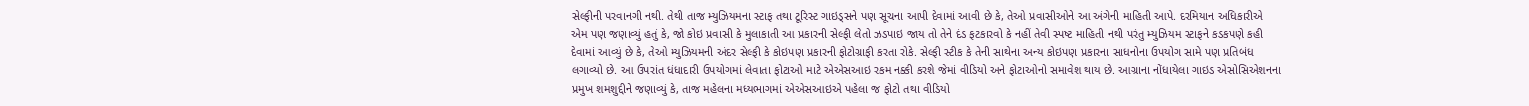સેલ્ફીની પરવાનગી નથી. તેથી તાજ મ્યુઝિયમના સ્ટાફ તથા ટૂરિસ્ટ ગાઇડ્સને પણ સૂચના આપી દેવામાં આવી છે કે, તેઓ પ્રવાસીઓને આ અંગેની માહિતી આપે. દરમિયાન અધિકારીએ એમ પણ જણાવ્યું હતું કે, જો કોઇ પ્રવાસી કે મુલાકાતી આ પ્રકારની સેલ્ફી લેતો ઝડપાઇ જાય તો તેને દંડ ફટકારવો કે નહીં તેવી સ્પષ્ટ માહિતી નથી પરંતુ મ્યુઝિયમ સ્ટાફને કડકપણે કહી દેવામાં આવ્યું છે કે, તેઓ મ્યુઝિયમની અંદર સેલ્ફી કે કોઇપણ પ્રકારની ફોટોગ્રાફી કરતા રોકે. સેલ્ફી સ્ટીક કે તેની સાથેના અન્ય કોઇપણ પ્રકારના સાધનોના ઉપયોગ સામે પણ પ્રતિબંધ લગાવ્યો છે. આ ઉપરાંત ધંધાદારી ઉપયોગમાં લેવાતા ફોટાઓ માટે એએસઆઇ રકમ નક્કી કરશે જેમાં વીડિયો અને ફોટાઓનો સમાવેશ થાય છે. આગ્રાના નોંધાયેલા ગાઇડ એસોસિએશનના પ્રમુખ શમશુદ્દીને જણાવ્યું કે, તાજ મહેલના મધ્યભાગમાં એએસઆઇએ પહેલા જ ફોટો તથા વીડિયો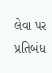લેવા પર પ્રતિબંધ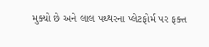મુક્યો છે અને લાલ પથ્થરના પ્લેટફોર્મ પર ફક્ત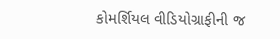કોમર્શિયલ વીડિયોગ્રાફીની જ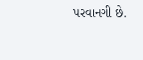પરવાનગી છે.